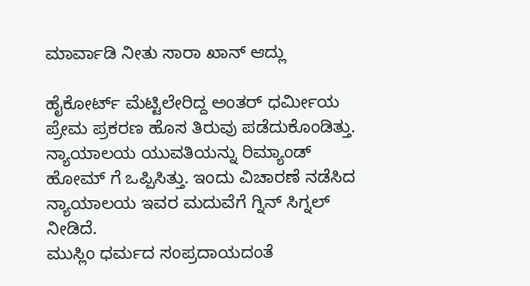ಮಾರ್ವಾಡಿ ನೀತು ಸಾರಾ ಖಾನ್ ಆದ್ಲು

ಹೈಕೋರ್ಟ್ ಮೆಟ್ಟಿಲೇರಿದ್ದ ಅಂತರ್ ಧರ್ಮೀಯ ಪ್ರೇಮ ಪ್ರಕರಣ ಹೊಸ ತಿರುವು ಪಡೆದುಕೊಂಡಿತ್ತು. ನ್ಯಾಯಾಲಯ ಯುವತಿಯನ್ನು ರಿಮ್ಯಾಂಡ್ ಹೋಮ್ ಗೆ ಒಪ್ಪಿಸಿತ್ತು. ಇಂದು ವಿಚಾರಣೆ ನಡೆಸಿದ ನ್ಯಾಯಾಲಯ ಇವರ ಮದುವೆಗೆ ಗ್ನಿನ್ ಸಿಗ್ನಲ್ ನೀಡಿದೆ.
ಮುಸ್ಲಿಂ ಧರ್ಮದ ಸಂಪ್ರದಾಯದಂತೆ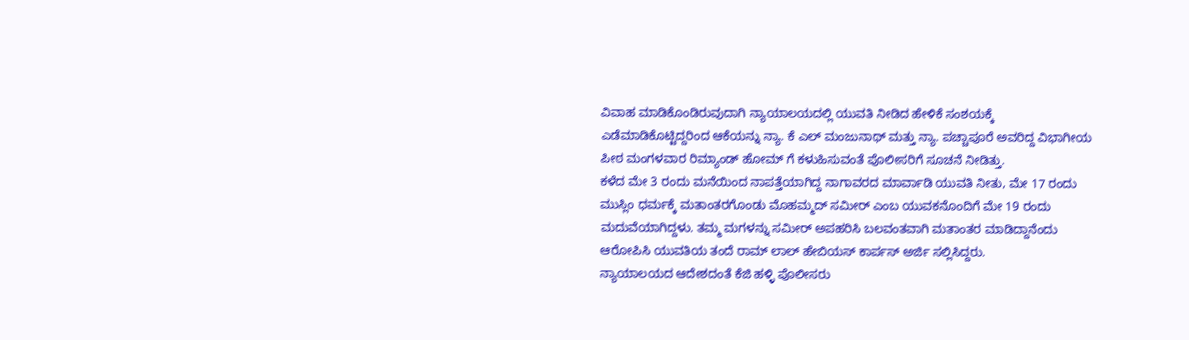ವಿವಾಹ ಮಾಡಿಕೊಂಡಿರುವುದಾಗಿ ನ್ಯಾಯಾಲಯದಲ್ಲಿ ಯುವತಿ ನೀಡಿದ ಹೇಳಿಕೆ ಸಂಶಯಕ್ಕೆ ಎಡೆಮಾಡಿಕೊಟ್ಟಿದ್ದರಿಂದ ಆಕೆಯನ್ನು ನ್ಯಾ. ಕೆ ಎಲ್ ಮಂಜುನಾಥ್ ಮತ್ತು ನ್ಯಾ. ಪಚ್ಚಾಪೂರೆ ಅವರಿದ್ದ ವಿಭಾಗೀಯ ಪೀಠ ಮಂಗಳವಾರ ರಿಮ್ಯಾಂಡ್ ಹೋಮ್ ಗೆ ಕಳುಹಿಸುವಂತೆ ಪೊಲೀಸರಿಗೆ ಸೂಚನೆ ನೀಡಿತ್ತು.
ಕಳೆದ ಮೇ 3 ರಂದು ಮನೆಯಿಂದ ನಾಪತ್ತೆಯಾಗಿದ್ದ ನಾಗಾವರದ ಮಾರ್ವಾಡಿ ಯುವತಿ ನೀತು, ಮೇ 17 ರಂದು ಮುಸ್ಲಿಂ ಧರ್ಮಕ್ಕೆ ಮತಾಂತರಗೊಂಡು ಮೊಹಮ್ಮದ್ ಸಮೀರ್ ಎಂಬ ಯುವಕನೊಂದಿಗೆ ಮೇ 19 ರಂದು ಮದುವೆಯಾಗಿದ್ದಳು. ತಮ್ಮ ಮಗಳನ್ನು ಸಮೀರ್ ಅಪಹರಿಸಿ ಬಲವಂತವಾಗಿ ಮತಾಂತರ ಮಾಡಿದ್ದಾನೆಂದು ಆರೋಪಿಸಿ ಯುವತಿಯ ತಂದೆ ರಾಮ್ ಲಾಲ್ ಹೇಬಿಯಸ್ ಕಾರ್ಪಸ್ ಅರ್ಜಿ ಸಲ್ಲಿಸಿದ್ದರು.
ನ್ಯಾಯಾಲಯದ ಆದೇಶದಂತೆ ಕೆಜಿ ಹಳ್ಳಿ ಪೊಲೀಸರು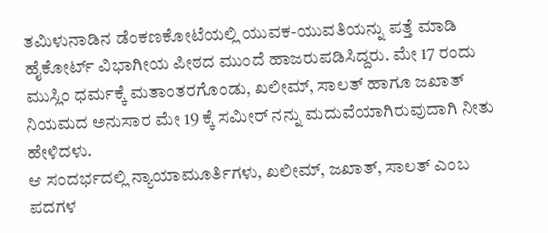ತಮಿಳುನಾಡಿನ ಡೆಂಕಣಕೋಟೆಯಲ್ಲಿ ಯುವಕ-ಯುವತಿಯನ್ನು ಪತ್ತೆ ಮಾಡಿ ಹೈಕೋರ್ಟ್ ವಿಭಾಗೀಯ ಪೀಠದ ಮುಂದೆ ಹಾಜರುಪಡಿಸಿದ್ದರು. ಮೇ 17 ರಂದು ಮುಸ್ಲಿಂ ಧರ್ಮಕ್ಕೆ ಮತಾಂತರಗೊಂಡು, ಖಲೀಮ್, ಸಾಲತ್ ಹಾಗೂ ಜಖಾತ್ ನಿಯಮದ ಅನುಸಾರ ಮೇ 19 ಕ್ಕೆ ಸಮೀರ್ ನನ್ನು ಮದುವೆಯಾಗಿರುವುದಾಗಿ ನೀತು ಹೇಳಿದಳು.
ಆ ಸಂದರ್ಭದಲ್ಲಿ ನ್ಯಾಯಾಮೂರ್ತಿಗಳು, ಖಲೀಮ್, ಜಖಾತ್, ಸಾಲತ್ ಎಂಬ ಪದಗಳ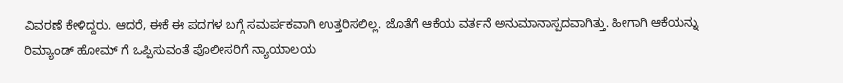ವಿವರಣೆ ಕೇಳಿದ್ದರು. ಆದರೆ, ಈಕೆ ಈ ಪದಗಳ ಬಗ್ಗೆ ಸಮರ್ಪಕವಾಗಿ ಉತ್ತರಿಸಲಿಲ್ಲ. ಜೊತೆಗೆ ಆಕೆಯ ವರ್ತನೆ ಅನುಮಾನಾಸ್ಪದವಾಗಿತ್ತು. ಹೀಗಾಗಿ ಆಕೆಯನ್ನು ರಿಮ್ಯಾಂಡ್ ಹೋಮ್ ಗೆ ಒಪ್ಪಿಸುವಂತೆ ಪೊಲೀಸರಿಗೆ ನ್ಯಾಯಾಲಯ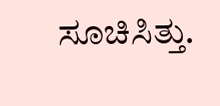ಸೂಚಿಸಿತ್ತು.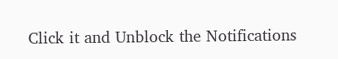Click it and Unblock the Notifications